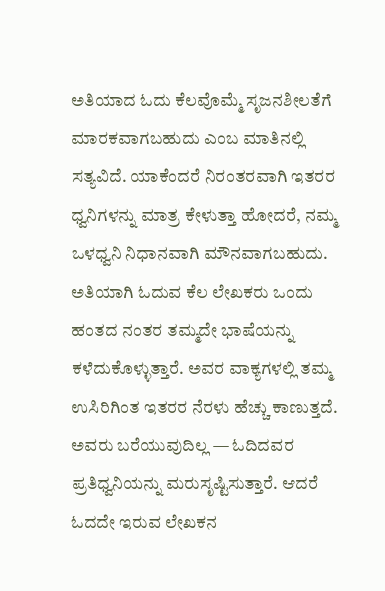ಅತಿಯಾದ ಓದು ಕೆಲವೊಮ್ಮೆ ಸೃಜನಶೀಲತೆಗೆ ಮಾರಕವಾಗಬಹುದು ಎಂಬ ಮಾತಿನಲ್ಲಿ ಸತ್ಯವಿದೆ. ಯಾಕೆಂದರೆ ನಿರಂತರವಾಗಿ ಇತರರ ಧ್ವನಿಗಳನ್ನು ಮಾತ್ರ ಕೇಳುತ್ತಾ ಹೋದರೆ, ನಮ್ಮ ಒಳಧ್ವನಿ ನಿಧಾನವಾಗಿ ಮೌನವಾಗಬಹುದು. ಅತಿಯಾಗಿ ಓದುವ ಕೆಲ ಲೇಖಕರು ಒಂದು ಹಂತದ ನಂತರ ತಮ್ಮದೇ ಭಾಷೆಯನ್ನು ಕಳೆದುಕೊಳ್ಳುತ್ತಾರೆ. ಅವರ ವಾಕ್ಯಗಳಲ್ಲಿ ತಮ್ಮ ಉಸಿರಿಗಿಂತ ಇತರರ ನೆರಳು ಹೆಚ್ಚು ಕಾಣುತ್ತದೆ. ಅವರು ಬರೆಯುವುದಿಲ್ಲ — ಓದಿದವರ ಪ್ರತಿಧ್ವನಿಯನ್ನು ಮರುಸೃಷ್ಟಿಸುತ್ತಾರೆ. ಆದರೆ ಓದದೇ ಇರುವ ಲೇಖಕನ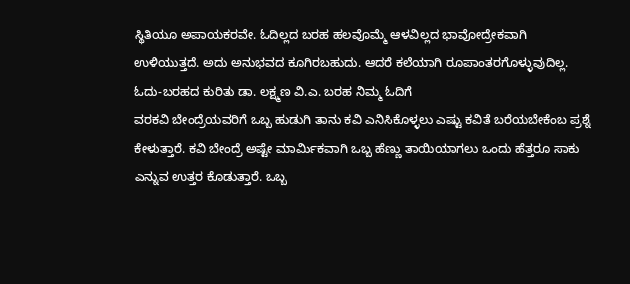ಸ್ಥಿತಿಯೂ ಅಪಾಯಕರವೇ. ಓದಿಲ್ಲದ ಬರಹ ಹಲವೊಮ್ಮೆ ಆಳವಿಲ್ಲದ ಭಾವೋದ್ರೇಕವಾಗಿ ಉಳಿಯುತ್ತದೆ. ಅದು ಅನುಭವದ ಕೂಗಿರಬಹುದು. ಆದರೆ ಕಲೆಯಾಗಿ ರೂಪಾಂತರಗೊಳ್ಳುವುದಿಲ್ಲ.
ಓದು-ಬರಹದ ಕುರಿತು ಡಾ. ಲಕ್ಷ್ಮಣ ವಿ.ಎ. ಬರಹ ನಿಮ್ಮ ಓದಿಗೆ
ವರಕವಿ ಬೇಂದ್ರೆಯವರಿಗೆ ಒಬ್ಬ ಹುಡುಗಿ ತಾನು ಕವಿ ಎನಿಸಿಕೊಳ್ಳಲು ಎಷ್ಟು ಕವಿತೆ ಬರೆಯಬೇಕೆಂಬ ಪ್ರಶ್ನೆ ಕೇಳುತ್ತಾರೆ. ಕವಿ ಬೇಂದ್ರೆ ಅಷ್ಟೇ ಮಾರ್ಮಿಕವಾಗಿ ಒಬ್ಬ ಹೆಣ್ಣು ತಾಯಿಯಾಗಲು ಒಂದು ಹೆತ್ತರೂ ಸಾಕು ಎನ್ನುವ ಉತ್ತರ ಕೊಡುತ್ತಾರೆ. ಒಬ್ಬ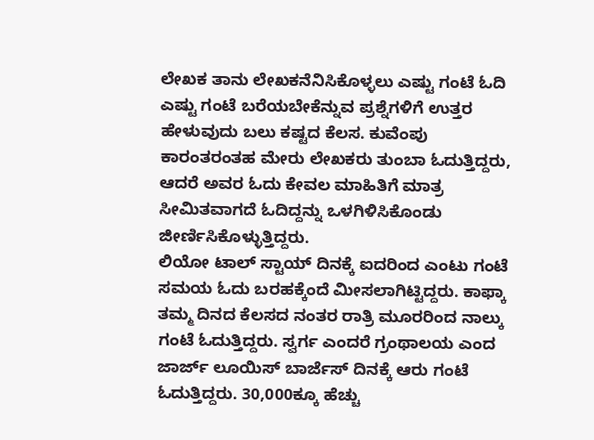ಲೇಖಕ ತಾನು ಲೇಖಕನೆನಿಸಿಕೊಳ್ಳಲು ಎಷ್ಟು ಗಂಟೆ ಓದಿ ಎಷ್ಟು ಗಂಟೆ ಬರೆಯಬೇಕೆನ್ನುವ ಪ್ರಶ್ನೆಗಳಿಗೆ ಉತ್ತರ ಹೇಳುವುದು ಬಲು ಕಷ್ಟದ ಕೆಲಸ. ಕುವೆಂಪು ಕಾರಂತರಂತಹ ಮೇರು ಲೇಖಕರು ತುಂಬಾ ಓದುತ್ತಿದ್ದರು, ಆದರೆ ಅವರ ಓದು ಕೇವಲ ಮಾಹಿತಿಗೆ ಮಾತ್ರ ಸೀಮಿತವಾಗದೆ ಓದಿದ್ದನ್ನು ಒಳಗಿಳಿಸಿಕೊಂಡು ಜೀರ್ಣಿಸಿಕೊಳ್ಳುತ್ತಿದ್ದರು.
ಲಿಯೋ ಟಾಲ್ ಸ್ಟಾಯ್ ದಿನಕ್ಕೆ ಐದರಿಂದ ಎಂಟು ಗಂಟೆ ಸಮಯ ಓದು ಬರಹಕ್ಕೆಂದೆ ಮೀಸಲಾಗಿಟ್ಟಿದ್ದರು. ಕಾಫ್ಕಾ ತಮ್ಮ ದಿನದ ಕೆಲಸದ ನಂತರ ರಾತ್ರಿ ಮೂರರಿಂದ ನಾಲ್ಕು ಗಂಟೆ ಓದುತ್ತಿದ್ದರು. ಸ್ವರ್ಗ ಎಂದರೆ ಗ್ರಂಥಾಲಯ ಎಂದ ಜಾರ್ಜ್ ಲೂಯಿಸ್ ಬಾರ್ಜೆಸ್ ದಿನಕ್ಕೆ ಆರು ಗಂಟೆ ಓದುತ್ತಿದ್ದರು. 30,000ಕ್ಕೂ ಹೆಚ್ಚು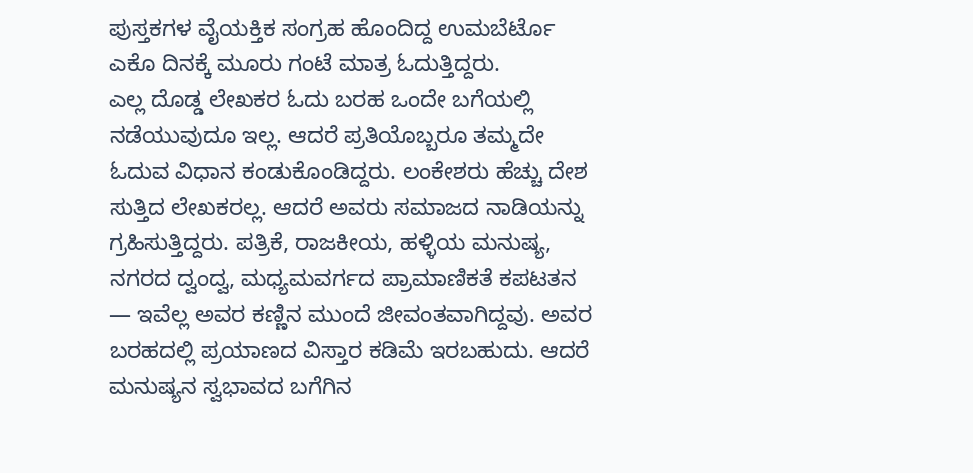ಪುಸ್ತಕಗಳ ವೈಯಕ್ತಿಕ ಸಂಗ್ರಹ ಹೊಂದಿದ್ದ ಉಮಬೆರ್ಟೊ ಎಕೊ ದಿನಕ್ಕೆ ಮೂರು ಗಂಟೆ ಮಾತ್ರ ಓದುತ್ತಿದ್ದರು.
ಎಲ್ಲ ದೊಡ್ಡ ಲೇಖಕರ ಓದು ಬರಹ ಒಂದೇ ಬಗೆಯಲ್ಲಿ ನಡೆಯುವುದೂ ಇಲ್ಲ. ಆದರೆ ಪ್ರತಿಯೊಬ್ಬರೂ ತಮ್ಮದೇ ಓದುವ ವಿಧಾನ ಕಂಡುಕೊಂಡಿದ್ದರು. ಲಂಕೇಶರು ಹೆಚ್ಚು ದೇಶ ಸುತ್ತಿದ ಲೇಖಕರಲ್ಲ. ಆದರೆ ಅವರು ಸಮಾಜದ ನಾಡಿಯನ್ನು ಗ್ರಹಿಸುತ್ತಿದ್ದರು. ಪತ್ರಿಕೆ, ರಾಜಕೀಯ, ಹಳ್ಳಿಯ ಮನುಷ್ಯ, ನಗರದ ದ್ವಂದ್ವ, ಮಧ್ಯಮವರ್ಗದ ಪ್ರಾಮಾಣಿಕತೆ ಕಪಟತನ — ಇವೆಲ್ಲ ಅವರ ಕಣ್ಣಿನ ಮುಂದೆ ಜೀವಂತವಾಗಿದ್ದವು. ಅವರ ಬರಹದಲ್ಲಿ ಪ್ರಯಾಣದ ವಿಸ್ತಾರ ಕಡಿಮೆ ಇರಬಹುದು. ಆದರೆ ಮನುಷ್ಯನ ಸ್ವಭಾವದ ಬಗೆಗಿನ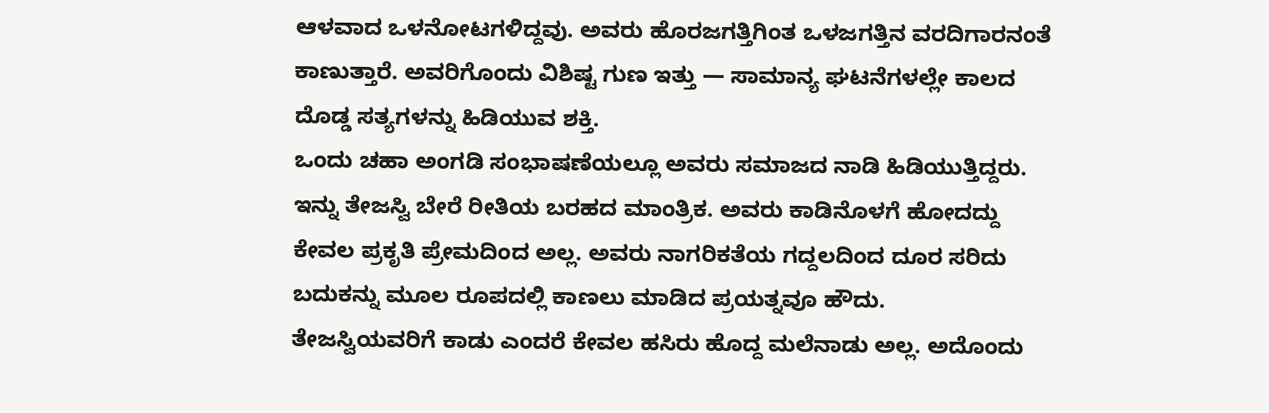ಆಳವಾದ ಒಳನೋಟಗಳಿದ್ದವು. ಅವರು ಹೊರಜಗತ್ತಿಗಿಂತ ಒಳಜಗತ್ತಿನ ವರದಿಗಾರನಂತೆ ಕಾಣುತ್ತಾರೆ. ಅವರಿಗೊಂದು ವಿಶಿಷ್ಟ ಗುಣ ಇತ್ತು — ಸಾಮಾನ್ಯ ಘಟನೆಗಳಲ್ಲೇ ಕಾಲದ ದೊಡ್ಡ ಸತ್ಯಗಳನ್ನು ಹಿಡಿಯುವ ಶಕ್ತಿ.
ಒಂದು ಚಹಾ ಅಂಗಡಿ ಸಂಭಾಷಣೆಯಲ್ಲೂ ಅವರು ಸಮಾಜದ ನಾಡಿ ಹಿಡಿಯುತ್ತಿದ್ದರು.
ಇನ್ನು ತೇಜಸ್ವಿ ಬೇರೆ ರೀತಿಯ ಬರಹದ ಮಾಂತ್ರಿಕ. ಅವರು ಕಾಡಿನೊಳಗೆ ಹೋದದ್ದು ಕೇವಲ ಪ್ರಕೃತಿ ಪ್ರೇಮದಿಂದ ಅಲ್ಲ. ಅವರು ನಾಗರಿಕತೆಯ ಗದ್ದಲದಿಂದ ದೂರ ಸರಿದು ಬದುಕನ್ನು ಮೂಲ ರೂಪದಲ್ಲಿ ಕಾಣಲು ಮಾಡಿದ ಪ್ರಯತ್ನವೂ ಹೌದು.
ತೇಜಸ್ವಿಯವರಿಗೆ ಕಾಡು ಎಂದರೆ ಕೇವಲ ಹಸಿರು ಹೊದ್ದ ಮಲೆನಾಡು ಅಲ್ಲ. ಅದೊಂದು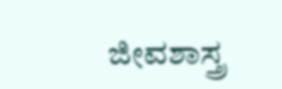ಜೀವಶಾಸ್ತ್ರ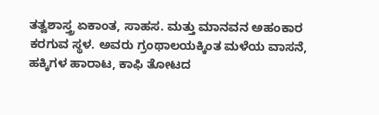ತತ್ವಶಾಸ್ತ್ರ ಏಕಾಂತ, ಸಾಹಸ. ಮತ್ತು ಮಾನವನ ಅಹಂಕಾರ ಕರಗುವ ಸ್ಥಳ. ಅವರು ಗ್ರಂಥಾಲಯಕ್ಕಿಂತ ಮಳೆಯ ವಾಸನೆ, ಹಕ್ಕಿಗಳ ಹಾರಾಟ, ಕಾಫಿ ತೋಟದ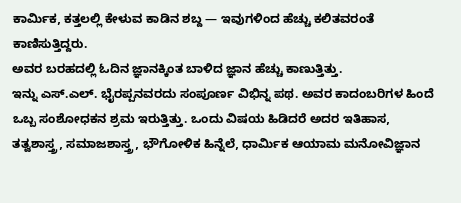ಕಾರ್ಮಿಕ, ಕತ್ತಲಲ್ಲಿ ಕೇಳುವ ಕಾಡಿನ ಶಬ್ದ — ಇವುಗಳಿಂದ ಹೆಚ್ಚು ಕಲಿತವರಂತೆ ಕಾಣಿಸುತ್ತಿದ್ದರು.
ಅವರ ಬರಹದಲ್ಲಿ ಓದಿನ ಜ್ಞಾನಕ್ಕಿಂತ ಬಾಳಿದ ಜ್ಞಾನ ಹೆಚ್ಚು ಕಾಣುತ್ತಿತ್ತು.
ಇನ್ನು ಎಸ್.ಎಲ್. ಭೈರಪ್ಪನವರದು ಸಂಪೂರ್ಣ ವಿಭಿನ್ನ ಪಥ. ಅವರ ಕಾದಂಬರಿಗಳ ಹಿಂದೆ ಒಬ್ಬ ಸಂಶೋಧಕನ ಶ್ರಮ ಇರುತ್ತಿತ್ತು. ಒಂದು ವಿಷಯ ಹಿಡಿದರೆ ಅದರ ಇತಿಹಾಸ, ತತ್ವಶಾಸ್ತ್ರ, ಸಮಾಜಶಾಸ್ತ್ರ, ಭೌಗೋಳಿಕ ಹಿನ್ನೆಲೆ, ಧಾರ್ಮಿಕ ಆಯಾಮ ಮನೋವಿಜ್ಞಾನ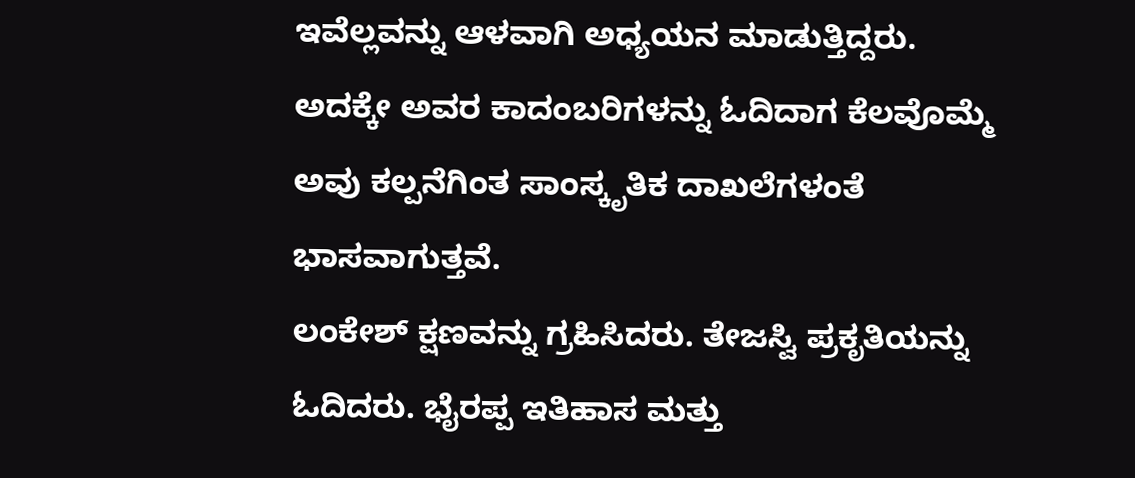ಇವೆಲ್ಲವನ್ನು ಆಳವಾಗಿ ಅಧ್ಯಯನ ಮಾಡುತ್ತಿದ್ದರು. ಅದಕ್ಕೇ ಅವರ ಕಾದಂಬರಿಗಳನ್ನು ಓದಿದಾಗ ಕೆಲವೊಮ್ಮೆ ಅವು ಕಲ್ಪನೆಗಿಂತ ಸಾಂಸ್ಕೃತಿಕ ದಾಖಲೆಗಳಂತೆ ಭಾಸವಾಗುತ್ತವೆ.
ಲಂಕೇಶ್ ಕ್ಷಣವನ್ನು ಗ್ರಹಿಸಿದರು. ತೇಜಸ್ವಿ ಪ್ರಕೃತಿಯನ್ನು ಓದಿದರು. ಭೈರಪ್ಪ ಇತಿಹಾಸ ಮತ್ತು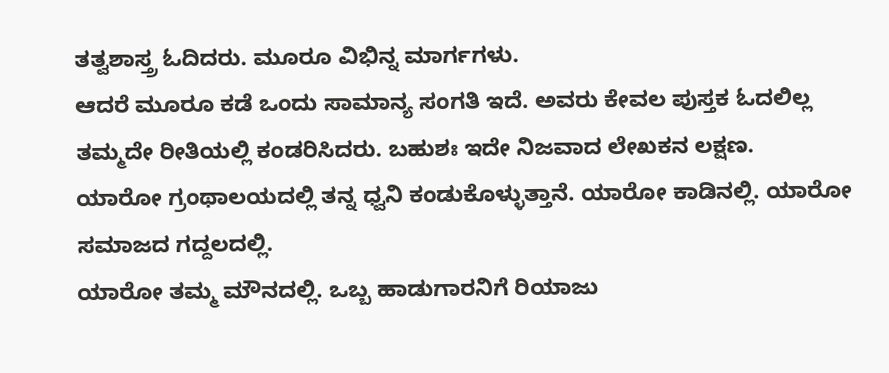ತತ್ವಶಾಸ್ತ್ರ ಓದಿದರು. ಮೂರೂ ವಿಭಿನ್ನ ಮಾರ್ಗಗಳು.
ಆದರೆ ಮೂರೂ ಕಡೆ ಒಂದು ಸಾಮಾನ್ಯ ಸಂಗತಿ ಇದೆ. ಅವರು ಕೇವಲ ಪುಸ್ತಕ ಓದಲಿಲ್ಲ
ತಮ್ಮದೇ ರೀತಿಯಲ್ಲಿ ಕಂಡರಿಸಿದರು. ಬಹುಶಃ ಇದೇ ನಿಜವಾದ ಲೇಖಕನ ಲಕ್ಷಣ.
ಯಾರೋ ಗ್ರಂಥಾಲಯದಲ್ಲಿ ತನ್ನ ಧ್ವನಿ ಕಂಡುಕೊಳ್ಳುತ್ತಾನೆ. ಯಾರೋ ಕಾಡಿನಲ್ಲಿ. ಯಾರೋ ಸಮಾಜದ ಗದ್ದಲದಲ್ಲಿ.
ಯಾರೋ ತಮ್ಮ ಮೌನದಲ್ಲಿ. ಒಬ್ಬ ಹಾಡುಗಾರನಿಗೆ ರಿಯಾಜು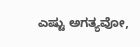ಎಷ್ಟು ಅಗತ್ಯವೋ,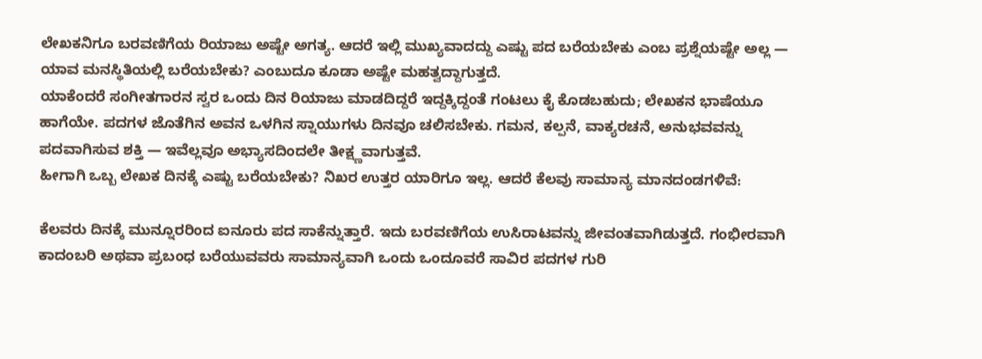ಲೇಖಕನಿಗೂ ಬರವಣಿಗೆಯ ರಿಯಾಜು ಅಷ್ಟೇ ಅಗತ್ಯ. ಆದರೆ ಇಲ್ಲಿ ಮುಖ್ಯವಾದದ್ದು ಎಷ್ಟು ಪದ ಬರೆಯಬೇಕು ಎಂಬ ಪ್ರಶ್ನೆಯಷ್ಟೇ ಅಲ್ಲ — ಯಾವ ಮನಸ್ಥಿತಿಯಲ್ಲಿ ಬರೆಯಬೇಕು? ಎಂಬುದೂ ಕೂಡಾ ಅಷ್ಟೇ ಮಹತ್ವದ್ದಾಗುತ್ತದೆ.
ಯಾಕೆಂದರೆ ಸಂಗೀತಗಾರನ ಸ್ವರ ಒಂದು ದಿನ ರಿಯಾಜು ಮಾಡದಿದ್ದರೆ ಇದ್ದಕ್ಕಿದ್ದಂತೆ ಗಂಟಲು ಕೈ ಕೊಡಬಹುದು; ಲೇಖಕನ ಭಾಷೆಯೂ ಹಾಗೆಯೇ. ಪದಗಳ ಜೊತೆಗಿನ ಅವನ ಒಳಗಿನ ಸ್ನಾಯುಗಳು ದಿನವೂ ಚಲಿಸಬೇಕು. ಗಮನ, ಕಲ್ಪನೆ, ವಾಕ್ಯರಚನೆ, ಅನುಭವವನ್ನು ಪದವಾಗಿಸುವ ಶಕ್ತಿ — ಇವೆಲ್ಲವೂ ಅಭ್ಯಾಸದಿಂದಲೇ ತೀಕ್ಷ್ಣವಾಗುತ್ತವೆ.
ಹೀಗಾಗಿ ಒಬ್ಬ ಲೇಖಕ ದಿನಕ್ಕೆ ಎಷ್ಟು ಬರೆಯಬೇಕು? ನಿಖರ ಉತ್ತರ ಯಾರಿಗೂ ಇಲ್ಲ. ಆದರೆ ಕೆಲವು ಸಾಮಾನ್ಯ ಮಾನದಂಡಗಳಿವೆ:

ಕೆಲವರು ದಿನಕ್ಕೆ ಮುನ್ನೂರರಿಂದ ಐನೂರು ಪದ ಸಾಕೆನ್ನುತ್ತಾರೆ. ಇದು ಬರವಣಿಗೆಯ ಉಸಿರಾಟವನ್ನು ಜೀವಂತವಾಗಿಡುತ್ತದೆ. ಗಂಭೀರವಾಗಿ ಕಾದಂಬರಿ ಅಥವಾ ಪ್ರಬಂಧ ಬರೆಯುವವರು ಸಾಮಾನ್ಯವಾಗಿ ಒಂದು ಒಂದೂವರೆ ಸಾವಿರ ಪದಗಳ ಗುರಿ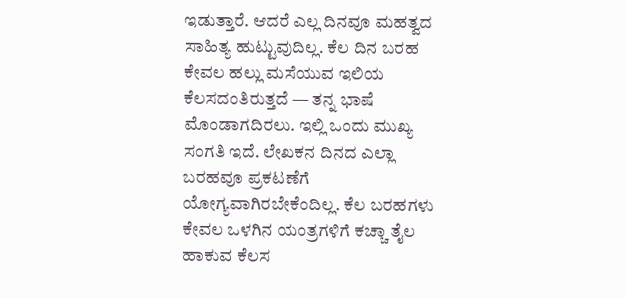ಇಡುತ್ತಾರೆ. ಆದರೆ ಎಲ್ಲ ದಿನವೂ ಮಹತ್ವದ ಸಾಹಿತ್ಯ ಹುಟ್ಟುವುದಿಲ್ಲ. ಕೆಲ ದಿನ ಬರಹ ಕೇವಲ ಹಲ್ಲು ಮಸೆಯುವ ಇಲಿಯ ಕೆಲಸದಂತಿರುತ್ತದೆ — ತನ್ನ ಭಾಷೆ ಮೊಂಡಾಗದಿರಲು. ಇಲ್ಲಿ ಒಂದು ಮುಖ್ಯ ಸಂಗತಿ ಇದೆ. ಲೇಖಕನ ದಿನದ ಎಲ್ಲಾ ಬರಹವೂ ಪ್ರಕಟಣೆಗೆ ಯೋಗ್ಯವಾಗಿರಬೇಕೆಂದಿಲ್ಲ. ಕೆಲ ಬರಹಗಳು ಕೇವಲ ಒಳಗಿನ ಯಂತ್ರಗಳಿಗೆ ಕಚ್ಚಾ ತೈಲ ಹಾಕುವ ಕೆಲಸ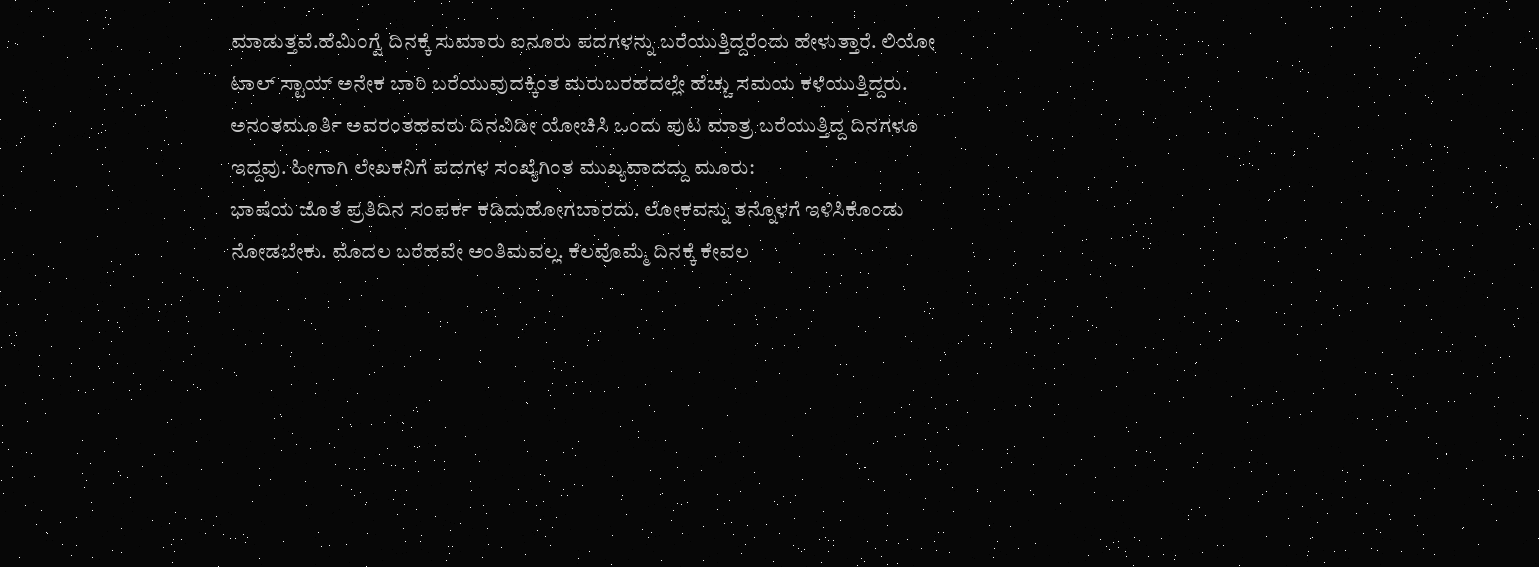ಮಾಡುತ್ತವೆ.ಹೆಮಿಂಗ್ವೆ ದಿನಕ್ಕೆ ಸುಮಾರು ಐನೂರು ಪದಗಳನ್ನು ಬರೆಯುತ್ತಿದ್ದರೆಂದು ಹೇಳುತ್ತಾರೆ. ಲಿಯೋ ಟಾಲ್ ಸ್ಟಾಯ್ ಅನೇಕ ಬಾರಿ ಬರೆಯುವುದಕ್ಕಿಂತ ಮರುಬರಹದಲ್ಲೇ ಹೆಚ್ಚು ಸಮಯ ಕಳೆಯುತ್ತಿದ್ದರು. ಅನಂತಮೂರ್ತಿ ಅವರಂತಹವರು ದಿನವಿಡೀ ಯೋಚಿಸಿ ಒಂದು ಪುಟ ಮಾತ್ರ ಬರೆಯುತ್ತಿದ್ದ ದಿನಗಳೂ ಇದ್ದವು. ಹೀಗಾಗಿ ಲೇಖಕನಿಗೆ ಪದಗಳ ಸಂಖ್ಯೆಗಿಂತ ಮುಖ್ಯವಾದದ್ದು ಮೂರು:
ಭಾಷೆಯ ಜೊತೆ ಪ್ರತಿದಿನ ಸಂಪರ್ಕ ಕಡಿದುಹೋಗಬಾರದು. ಲೋಕವನ್ನು ತನ್ನೊಳಗೆ ಇಳಿಸಿಕೊಂಡು ನೋಡಬೇಕು. ಮೊದಲ ಬರೆಹವೇ ಅಂತಿಮವಲ್ಲ. ಕೆಲವೊಮ್ಮೆ ದಿನಕ್ಕೆ ಕೇವಲ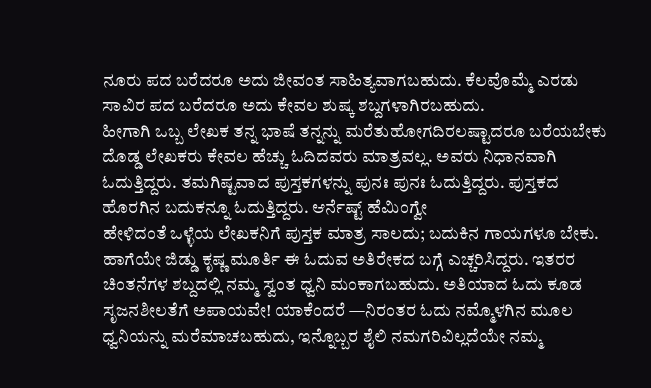ನೂರು ಪದ ಬರೆದರೂ ಅದು ಜೀವಂತ ಸಾಹಿತ್ಯವಾಗಬಹುದು. ಕೆಲವೊಮ್ಮೆ ಎರಡು ಸಾವಿರ ಪದ ಬರೆದರೂ ಅದು ಕೇವಲ ಶುಷ್ಕ ಶಬ್ದಗಳಾಗಿರಬಹುದು.
ಹೀಗಾಗಿ ಒಬ್ಬ ಲೇಖಕ ತನ್ನ ಭಾಷೆ ತನ್ನನ್ನು ಮರೆತುಹೋಗದಿರಲಷ್ಟಾದರೂ ಬರೆಯಬೇಕು
ದೊಡ್ಡ ಲೇಖಕರು ಕೇವಲ ಹೆಚ್ಚು ಓದಿದವರು ಮಾತ್ರವಲ್ಲ. ಅವರು ನಿಧಾನವಾಗಿ ಓದುತ್ತಿದ್ದರು. ತಮಗಿಷ್ಟವಾದ ಪುಸ್ತಕಗಳನ್ನು ಪುನಃ ಪುನಃ ಓದುತ್ತಿದ್ದರು. ಪುಸ್ತಕದ ಹೊರಗಿನ ಬದುಕನ್ನೂ ಓದುತ್ತಿದ್ದರು. ಆರ್ನೆಷ್ಟ್ ಹೆಮಿಂಗ್ವೇ
ಹೇಳಿದಂತೆ ಒಳ್ಳೆಯ ಲೇಖಕನಿಗೆ ಪುಸ್ತಕ ಮಾತ್ರ ಸಾಲದು; ಬದುಕಿನ ಗಾಯಗಳೂ ಬೇಕು.
ಹಾಗೆಯೇ ಜಿಡ್ಡು ಕೃಷ್ಣ ಮೂರ್ತಿ ಈ ಓದುವ ಅತಿರೇಕದ ಬಗ್ಗೆ ಎಚ್ಚರಿಸಿದ್ದರು. ಇತರರ ಚಿಂತನೆಗಳ ಶಬ್ದದಲ್ಲಿ ನಮ್ಮ ಸ್ವಂತ ಧ್ವನಿ ಮಂಕಾಗಬಹುದು. ಅತಿಯಾದ ಓದು ಕೂಡ ಸೃಜನಶೀಲತೆಗೆ ಅಪಾಯವೇ! ಯಾಕೆಂದರೆ —ನಿರಂತರ ಓದು ನಮ್ಮೊಳಗಿನ ಮೂಲ ಧ್ವನಿಯನ್ನು ಮರೆಮಾಚಬಹುದು, ಇನ್ನೊಬ್ಬರ ಶೈಲಿ ನಮಗರಿವಿಲ್ಲದೆಯೇ ನಮ್ಮ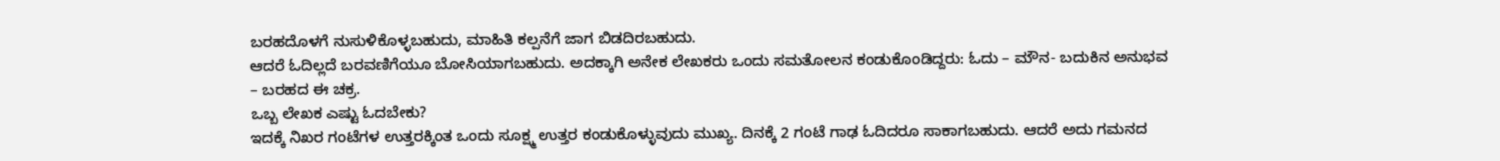ಬರಹದೊಳಗೆ ನುಸುಳಿಕೊಳ್ಳಬಹುದು, ಮಾಹಿತಿ ಕಲ್ಪನೆಗೆ ಜಾಗ ಬಿಡದಿರಬಹುದು.
ಆದರೆ ಓದಿಲ್ಲದೆ ಬರವಣಿಗೆಯೂ ಬೋಸಿಯಾಗಬಹುದು. ಅದಕ್ಕಾಗಿ ಅನೇಕ ಲೇಖಕರು ಒಂದು ಸಮತೋಲನ ಕಂಡುಕೊಂಡಿದ್ದರು: ಓದು – ಮೌನ- ಬದುಕಿನ ಅನುಭವ – ಬರಹದ ಈ ಚಕ್ರ.
ಒಬ್ಬ ಲೇಖಕ ಎಷ್ಟು ಓದಬೇಕು?
ಇದಕ್ಕೆ ನಿಖರ ಗಂಟೆಗಳ ಉತ್ತರಕ್ಕಿಂತ ಒಂದು ಸೂಕ್ಷ್ಮ ಉತ್ತರ ಕಂಡುಕೊಳ್ಳುವುದು ಮುಖ್ಯ. ದಿನಕ್ಕೆ 2 ಗಂಟೆ ಗಾಢ ಓದಿದರೂ ಸಾಕಾಗಬಹುದು. ಆದರೆ ಅದು ಗಮನದ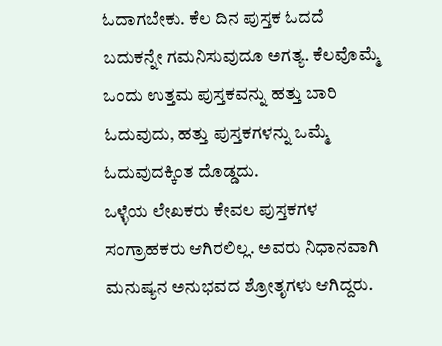ಓದಾಗಬೇಕು. ಕೆಲ ದಿನ ಪುಸ್ತಕ ಓದದೆ ಬದುಕನ್ನೇ ಗಮನಿಸುವುದೂ ಅಗತ್ಯ. ಕೆಲವೊಮ್ಮೆ ಒಂದು ಉತ್ತಮ ಪುಸ್ತಕವನ್ನು ಹತ್ತು ಬಾರಿ ಓದುವುದು, ಹತ್ತು ಪುಸ್ತಕಗಳನ್ನು ಒಮ್ಮೆ ಓದುವುದಕ್ಕಿಂತ ದೊಡ್ಡದು.
ಒಳ್ಳೆಯ ಲೇಖಕರು ಕೇವಲ ಪುಸ್ತಕಗಳ ಸಂಗ್ರಾಹಕರು ಆಗಿರಲಿಲ್ಲ. ಅವರು ನಿಧಾನವಾಗಿ ಮನುಷ್ಯನ ಅನುಭವದ ಶ್ರೋತೃಗಳು ಆಗಿದ್ದರು.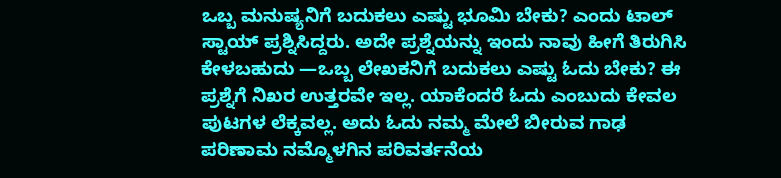ಒಬ್ಬ ಮನುಷ್ಯನಿಗೆ ಬದುಕಲು ಎಷ್ಟು ಭೂಮಿ ಬೇಕು? ಎಂದು ಟಾಲ್ ಸ್ಟಾಯ್ ಪ್ರಶ್ನಿಸಿದ್ದರು. ಅದೇ ಪ್ರಶ್ನೆಯನ್ನು ಇಂದು ನಾವು ಹೀಗೆ ತಿರುಗಿಸಿ ಕೇಳಬಹುದು —ಒಬ್ಬ ಲೇಖಕನಿಗೆ ಬದುಕಲು ಎಷ್ಟು ಓದು ಬೇಕು? ಈ ಪ್ರಶ್ನೆಗೆ ನಿಖರ ಉತ್ತರವೇ ಇಲ್ಲ. ಯಾಕೆಂದರೆ ಓದು ಎಂಬುದು ಕೇವಲ ಪುಟಗಳ ಲೆಕ್ಕವಲ್ಲ. ಅದು ಓದು ನಮ್ಮ ಮೇಲೆ ಬೀರುವ ಗಾಢ ಪರಿಣಾಮ ನಮ್ಮೊಳಗಿನ ಪರಿವರ್ತನೆಯ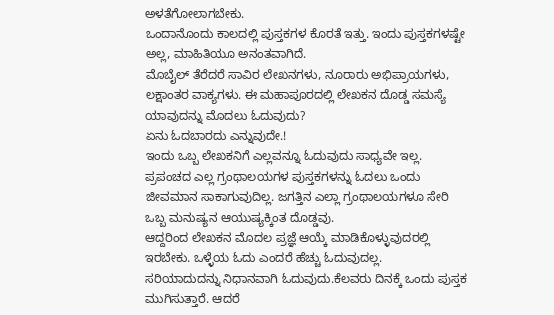ಅಳತೆಗೋಲಾಗಬೇಕು.
ಒಂದಾನೊಂದು ಕಾಲದಲ್ಲಿ ಪುಸ್ತಕಗಳ ಕೊರತೆ ಇತ್ತು. ಇಂದು ಪುಸ್ತಕಗಳಷ್ಟೇ ಅಲ್ಲ, ಮಾಹಿತಿಯೂ ಅನಂತವಾಗಿದೆ.
ಮೊಬೈಲ್ ತೆರೆದರೆ ಸಾವಿರ ಲೇಖನಗಳು, ನೂರಾರು ಅಭಿಪ್ರಾಯಗಳು, ಲಕ್ಷಾಂತರ ವಾಕ್ಯಗಳು. ಈ ಮಹಾಪೂರದಲ್ಲಿ ಲೇಖಕನ ದೊಡ್ಡ ಸಮಸ್ಯೆ ಯಾವುದನ್ನು ಮೊದಲು ಓದುವುದು?
ಏನು ಓದಬಾರದು ಎನ್ನುವುದೇ.!
ಇಂದು ಒಬ್ಬ ಲೇಖಕನಿಗೆ ಎಲ್ಲವನ್ನೂ ಓದುವುದು ಸಾಧ್ಯವೇ ಇಲ್ಲ. ಪ್ರಪಂಚದ ಎಲ್ಲ ಗ್ರಂಥಾಲಯಗಳ ಪುಸ್ತಕಗಳನ್ನು ಓದಲು ಒಂದು ಜೀವಮಾನ ಸಾಕಾಗುವುದಿಲ್ಲ. ಜಗತ್ತಿನ ಎಲ್ಲಾ ಗ್ರಂಥಾಲಯಗಳೂ ಸೇರಿ ಒಬ್ಬ ಮನುಷ್ಯನ ಆಯುಷ್ಯಕ್ಕಿಂತ ದೊಡ್ಡವು.
ಆದ್ದರಿಂದ ಲೇಖಕನ ಮೊದಲ ಪ್ರಜ್ಞೆ ಆಯ್ಕೆ ಮಾಡಿಕೊಳ್ಳುವುದರಲ್ಲಿ ಇರಬೇಕು. ಒಳ್ಳೆಯ ಓದು ಎಂದರೆ ಹೆಚ್ಚು ಓದುವುದಲ್ಲ.
ಸರಿಯಾದುದನ್ನು ನಿಧಾನವಾಗಿ ಓದುವುದು.ಕೆಲವರು ದಿನಕ್ಕೆ ಒಂದು ಪುಸ್ತಕ ಮುಗಿಸುತ್ತಾರೆ. ಆದರೆ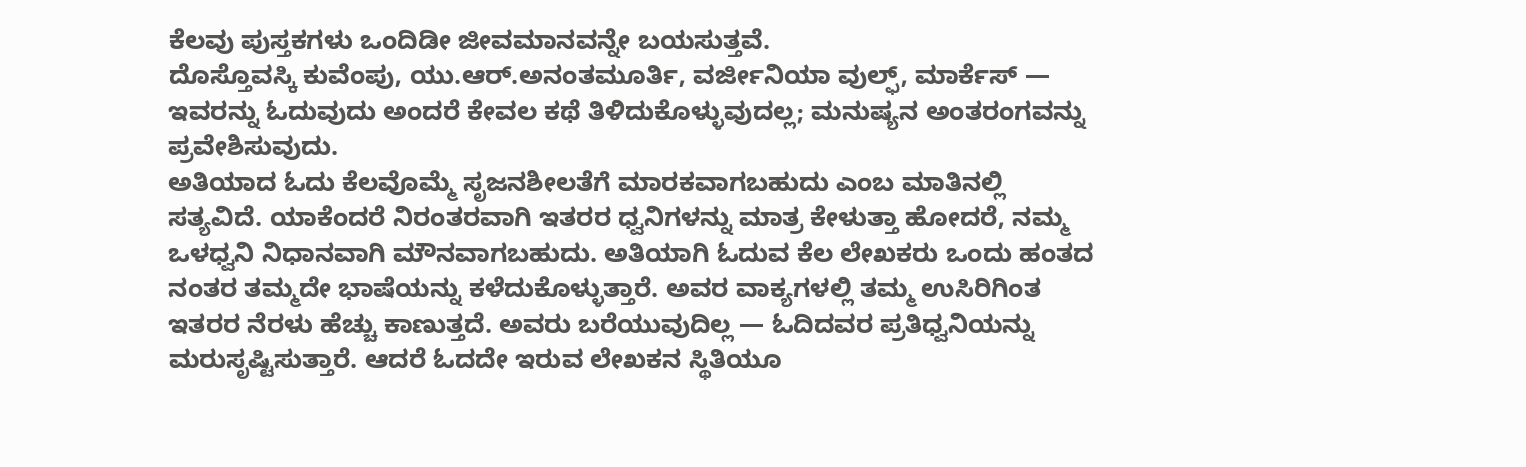ಕೆಲವು ಪುಸ್ತಕಗಳು ಒಂದಿಡೀ ಜೀವಮಾನವನ್ನೇ ಬಯಸುತ್ತವೆ.
ದೊಸ್ತೊವಸ್ಕಿ ಕುವೆಂಪು, ಯು.ಆರ್.ಅನಂತಮೂರ್ತಿ, ವರ್ಜೀನಿಯಾ ವುಲ್ಫ್, ಮಾರ್ಕೆಸ್ — ಇವರನ್ನು ಓದುವುದು ಅಂದರೆ ಕೇವಲ ಕಥೆ ತಿಳಿದುಕೊಳ್ಳುವುದಲ್ಲ; ಮನುಷ್ಯನ ಅಂತರಂಗವನ್ನು ಪ್ರವೇಶಿಸುವುದು.
ಅತಿಯಾದ ಓದು ಕೆಲವೊಮ್ಮೆ ಸೃಜನಶೀಲತೆಗೆ ಮಾರಕವಾಗಬಹುದು ಎಂಬ ಮಾತಿನಲ್ಲಿ ಸತ್ಯವಿದೆ. ಯಾಕೆಂದರೆ ನಿರಂತರವಾಗಿ ಇತರರ ಧ್ವನಿಗಳನ್ನು ಮಾತ್ರ ಕೇಳುತ್ತಾ ಹೋದರೆ, ನಮ್ಮ ಒಳಧ್ವನಿ ನಿಧಾನವಾಗಿ ಮೌನವಾಗಬಹುದು. ಅತಿಯಾಗಿ ಓದುವ ಕೆಲ ಲೇಖಕರು ಒಂದು ಹಂತದ ನಂತರ ತಮ್ಮದೇ ಭಾಷೆಯನ್ನು ಕಳೆದುಕೊಳ್ಳುತ್ತಾರೆ. ಅವರ ವಾಕ್ಯಗಳಲ್ಲಿ ತಮ್ಮ ಉಸಿರಿಗಿಂತ ಇತರರ ನೆರಳು ಹೆಚ್ಚು ಕಾಣುತ್ತದೆ. ಅವರು ಬರೆಯುವುದಿಲ್ಲ — ಓದಿದವರ ಪ್ರತಿಧ್ವನಿಯನ್ನು ಮರುಸೃಷ್ಟಿಸುತ್ತಾರೆ. ಆದರೆ ಓದದೇ ಇರುವ ಲೇಖಕನ ಸ್ಥಿತಿಯೂ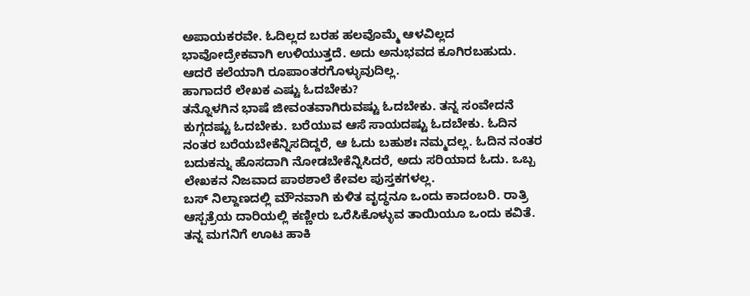ಅಪಾಯಕರವೇ. ಓದಿಲ್ಲದ ಬರಹ ಹಲವೊಮ್ಮೆ ಆಳವಿಲ್ಲದ ಭಾವೋದ್ರೇಕವಾಗಿ ಉಳಿಯುತ್ತದೆ. ಅದು ಅನುಭವದ ಕೂಗಿರಬಹುದು. ಆದರೆ ಕಲೆಯಾಗಿ ರೂಪಾಂತರಗೊಳ್ಳುವುದಿಲ್ಲ.
ಹಾಗಾದರೆ ಲೇಖಕ ಎಷ್ಟು ಓದಬೇಕು?
ತನ್ನೊಳಗಿನ ಭಾಷೆ ಜೀವಂತವಾಗಿರುವಷ್ಟು ಓದಬೇಕು. ತನ್ನ ಸಂವೇದನೆ ಕುಗ್ಗದಷ್ಟು ಓದಬೇಕು. ಬರೆಯುವ ಆಸೆ ಸಾಯದಷ್ಟು ಓದಬೇಕು. ಓದಿನ ನಂತರ ಬರೆಯಬೇಕೆನ್ನಿಸದಿದ್ದರೆ, ಆ ಓದು ಬಹುಶಃ ನಮ್ಮದಲ್ಲ. ಓದಿನ ನಂತರ ಬದುಕನ್ನು ಹೊಸದಾಗಿ ನೋಡಬೇಕೆನ್ನಿಸಿದರೆ, ಅದು ಸರಿಯಾದ ಓದು. ಒಬ್ಬ ಲೇಖಕನ ನಿಜವಾದ ಪಾಠಶಾಲೆ ಕೇವಲ ಪುಸ್ತಕಗಳಲ್ಲ.
ಬಸ್ ನಿಲ್ದಾಣದಲ್ಲಿ ಮೌನವಾಗಿ ಕುಳಿತ ವೃದ್ಧನೂ ಒಂದು ಕಾದಂಬರಿ. ರಾತ್ರಿ ಆಸ್ಪತ್ರೆಯ ದಾರಿಯಲ್ಲಿ ಕಣ್ಣೀರು ಒರೆಸಿಕೊಳ್ಳುವ ತಾಯಿಯೂ ಒಂದು ಕವಿತೆ. ತನ್ನ ಮಗನಿಗೆ ಊಟ ಹಾಕಿ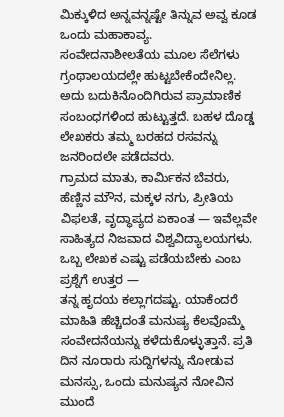ಮಿಕ್ಕುಳಿದ ಅನ್ನವನ್ನಷ್ಟೇ ತಿನ್ನುವ ಅವ್ವ ಕೂಡ ಒಂದು ಮಹಾಕಾವ್ಯ.
ಸಂವೇದನಾಶೀಲತೆಯ ಮೂಲ ಸೆಲೆಗಳು ಗ್ರಂಥಾಲಯದಲ್ಲೇ ಹುಟ್ಟಬೇಕೆಂದೇನಿಲ್ಲ. ಅದು ಬದುಕಿನೊಂದಿಗಿರುವ ಪ್ರಾಮಾಣಿಕ ಸಂಬಂಧಗಳಿಂದ ಹುಟ್ಟುತ್ತದೆ. ಬಹಳ ದೊಡ್ಡ ಲೇಖಕರು ತಮ್ಮ ಬರಹದ ರಸವನ್ನು ಜನರಿಂದಲೇ ಪಡೆದವರು.
ಗ್ರಾಮದ ಮಾತು, ಕಾರ್ಮಿಕನ ಬೆವರು, ಹೆಣ್ಣಿನ ಮೌನ, ಮಕ್ಕಳ ನಗು, ಪ್ರೀತಿಯ ವಿಫಲತೆ, ವೃದ್ಧಾಪ್ಯದ ಏಕಾಂತ — ಇವೆಲ್ಲವೇ ಸಾಹಿತ್ಯದ ನಿಜವಾದ ವಿಶ್ವವಿದ್ಯಾಲಯಗಳು. ಒಬ್ಬ ಲೇಖಕ ಎಷ್ಟು ಪಡೆಯಬೇಕು ಎಂಬ ಪ್ರಶ್ನೆಗೆ ಉತ್ತರ —
ತನ್ನ ಹೃದಯ ಕಲ್ಲಾಗದಷ್ಟು. ಯಾಕೆಂದರೆ ಮಾಹಿತಿ ಹೆಚ್ಚಿದಂತೆ ಮನುಷ್ಯ ಕೆಲವೊಮ್ಮೆ ಸಂವೇದನೆಯನ್ನು ಕಳೆದುಕೊಳ್ಳುತ್ತಾನೆ. ಪ್ರತಿ ದಿನ ನೂರಾರು ಸುದ್ದಿಗಳನ್ನು ನೋಡುವ ಮನಸ್ಸು, ಒಂದು ಮನುಷ್ಯನ ನೋವಿನ ಮುಂದೆ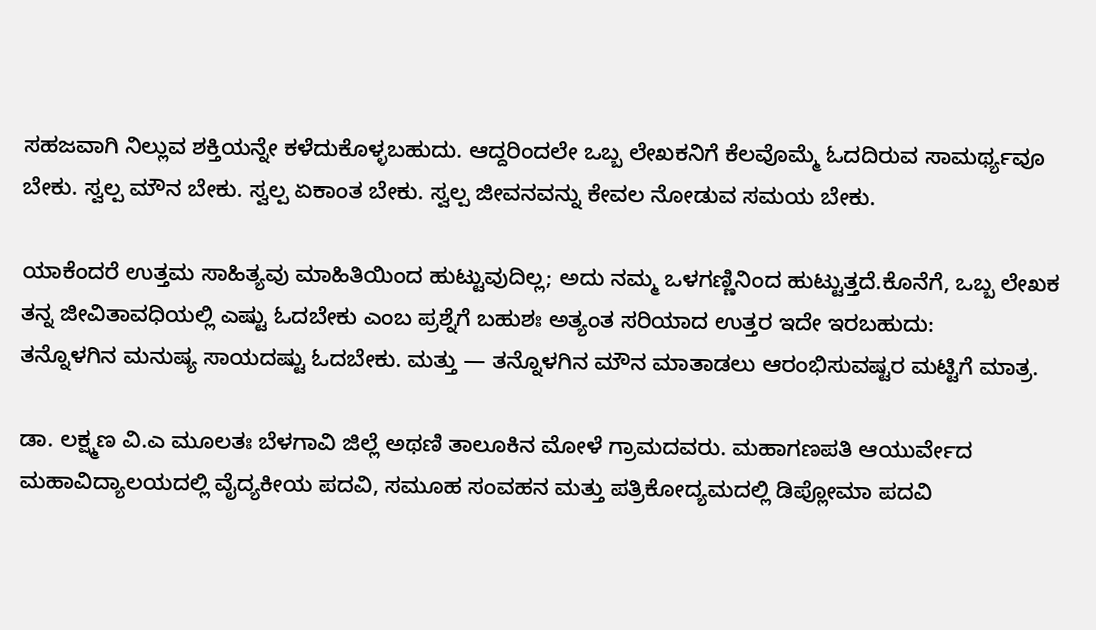ಸಹಜವಾಗಿ ನಿಲ್ಲುವ ಶಕ್ತಿಯನ್ನೇ ಕಳೆದುಕೊಳ್ಳಬಹುದು. ಆದ್ದರಿಂದಲೇ ಒಬ್ಬ ಲೇಖಕನಿಗೆ ಕೆಲವೊಮ್ಮೆ ಓದದಿರುವ ಸಾಮರ್ಥ್ಯವೂ ಬೇಕು. ಸ್ವಲ್ಪ ಮೌನ ಬೇಕು. ಸ್ವಲ್ಪ ಏಕಾಂತ ಬೇಕು. ಸ್ವಲ್ಪ ಜೀವನವನ್ನು ಕೇವಲ ನೋಡುವ ಸಮಯ ಬೇಕು.

ಯಾಕೆಂದರೆ ಉತ್ತಮ ಸಾಹಿತ್ಯವು ಮಾಹಿತಿಯಿಂದ ಹುಟ್ಟುವುದಿಲ್ಲ; ಅದು ನಮ್ಮ ಒಳಗಣ್ಣಿನಿಂದ ಹುಟ್ಟುತ್ತದೆ.ಕೊನೆಗೆ, ಒಬ್ಬ ಲೇಖಕ ತನ್ನ ಜೀವಿತಾವಧಿಯಲ್ಲಿ ಎಷ್ಟು ಓದಬೇಕು ಎಂಬ ಪ್ರಶ್ನೆಗೆ ಬಹುಶಃ ಅತ್ಯಂತ ಸರಿಯಾದ ಉತ್ತರ ಇದೇ ಇರಬಹುದು:
ತನ್ನೊಳಗಿನ ಮನುಷ್ಯ ಸಾಯದಷ್ಟು ಓದಬೇಕು. ಮತ್ತು — ತನ್ನೊಳಗಿನ ಮೌನ ಮಾತಾಡಲು ಆರಂಭಿಸುವಷ್ಟರ ಮಟ್ಟಿಗೆ ಮಾತ್ರ.

ಡಾ. ಲಕ್ಷ್ಮಣ ವಿ.ಎ ಮೂಲತಃ ಬೆಳಗಾವಿ ಜಿಲ್ಲೆ ಅಥಣಿ ತಾಲೂಕಿನ ಮೋಳೆ ಗ್ರಾಮದವರು. ಮಹಾಗಣಪತಿ ಆಯುರ್ವೇದ ಮಹಾವಿದ್ಯಾಲಯದಲ್ಲಿ ವೈದ್ಯಕೀಯ ಪದವಿ, ಸಮೂಹ ಸಂವಹನ ಮತ್ತು ಪತ್ರಿಕೋದ್ಯಮದಲ್ಲಿ ಡಿಪ್ಲೋಮಾ ಪದವಿ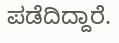ಪಡೆದಿದ್ದಾರೆ.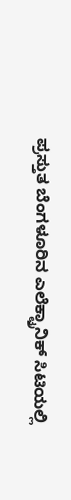ಪ್ರಸ್ತುತ ಬೆಂಗಳೂರಿನ ಎಲೆಕ್ಟ್ರಾನಿಕ್ ಸಿಟಿಯಲ್ಲಿ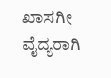ಖಾಸಗೀ ವೈದ್ಯರಾಗಿ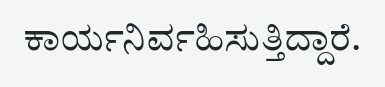ಕಾರ್ಯನಿರ್ವಹಿಸುತ್ತಿದ್ದಾರೆ.